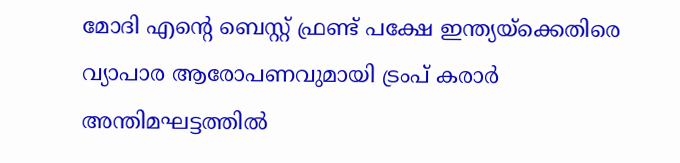മോദി എന്റെ ബെസ്റ്റ് ഫ്രണ്ട് പക്ഷേ ഇന്ത്യയ്ക്കെതിരെ വ്യാപാര ആരോപണവുമായി ട്രംപ് കരാര്‍ അന്തിമഘട്ടത്തില്‍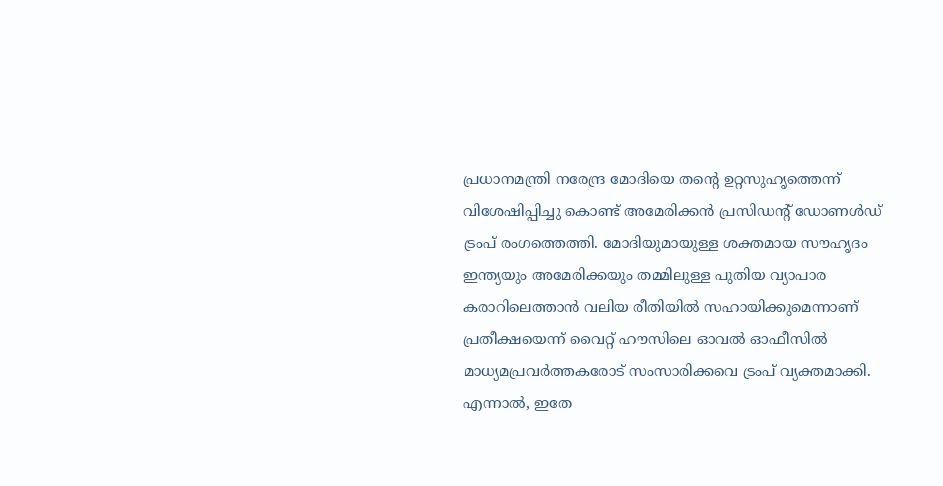പ്രധാനമന്ത്രി നരേന്ദ്ര മോദിയെ തന്റെ ഉറ്റസുഹൃത്തെന്ന് വിശേഷിപ്പിച്ചു കൊണ്ട് അമേരിക്കന്‍ പ്രസിഡന്റ് ഡോണള്‍ഡ് ട്രംപ് രംഗത്തെത്തി. മോദിയുമായുള്ള ശക്തമായ സൗഹൃദം ഇന്ത്യയും അമേരിക്കയും തമ്മിലുള്ള പുതിയ വ്യാപാര കരാറിലെത്താന്‍ വലിയ രീതിയില്‍ സഹായിക്കുമെന്നാണ് പ്രതീക്ഷയെന്ന് വൈറ്റ് ഹൗസിലെ ഓവല്‍ ഓഫീസില്‍ മാധ്യമപ്രവര്‍ത്തകരോട് സംസാരിക്കവെ ട്രംപ് വ്യക്തമാക്കി. എന്നാല്‍, ഇതേ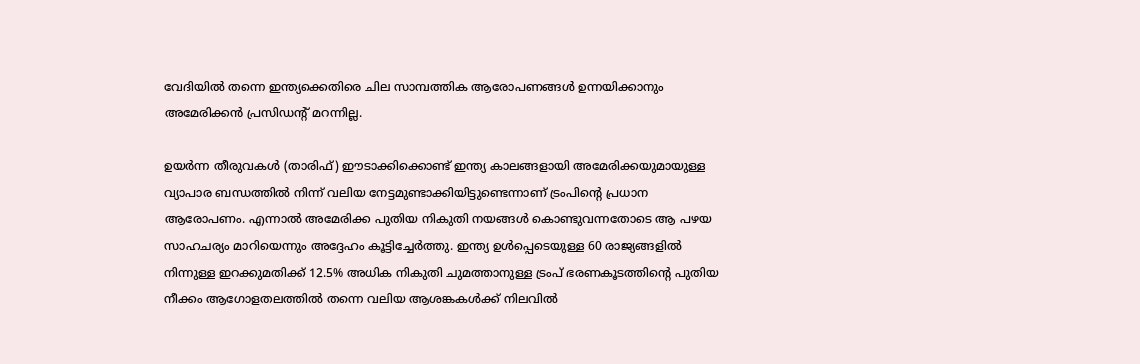വേദിയില്‍ തന്നെ ഇന്ത്യക്കെതിരെ ചില സാമ്പത്തിക ആരോപണങ്ങള്‍ ഉന്നയിക്കാനും അമേരിക്കന്‍ പ്രസിഡന്റ് മറന്നില്ല.

ഉയര്‍ന്ന തീരുവകള്‍ (താരിഫ്) ഈടാക്കിക്കൊണ്ട് ഇന്ത്യ കാലങ്ങളായി അമേരിക്കയുമായുള്ള വ്യാപാര ബന്ധത്തില്‍ നിന്ന് വലിയ നേട്ടമുണ്ടാക്കിയിട്ടുണ്ടെന്നാണ് ട്രംപിന്റെ പ്രധാന ആരോപണം. എന്നാല്‍ അമേരിക്ക പുതിയ നികുതി നയങ്ങള്‍ കൊണ്ടുവന്നതോടെ ആ പഴയ സാഹചര്യം മാറിയെന്നും അദ്ദേഹം കൂട്ടിച്ചേര്‍ത്തു. ഇന്ത്യ ഉള്‍പ്പെടെയുള്ള 60 രാജ്യങ്ങളില്‍ നിന്നുള്ള ഇറക്കുമതിക്ക് 12.5% അധിക നികുതി ചുമത്താനുള്ള ട്രംപ് ഭരണകൂടത്തിന്റെ പുതിയ നീക്കം ആഗോളതലത്തില്‍ തന്നെ വലിയ ആശങ്കകള്‍ക്ക് നിലവില്‍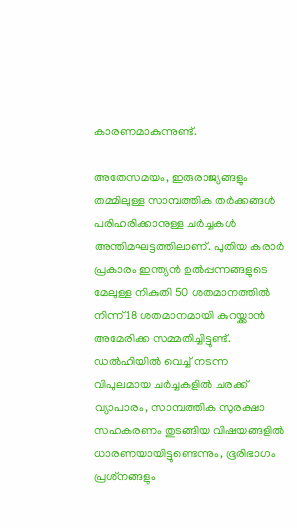കാരണമാകുന്നുണ്ട്.

അതേസമയം, ഇരുരാജ്യങ്ങളും തമ്മിലുള്ള സാമ്പത്തിക തര്‍ക്കങ്ങള്‍ പരിഹരിക്കാനുള്ള ചര്‍ച്ചകള്‍ അന്തിമഘട്ടത്തിലാണ്. പുതിയ കരാര്‍ പ്രകാരം ഇന്ത്യന്‍ ഉല്‍പ്പന്നങ്ങളുടെ മേലുള്ള നികുതി 50 ശതമാനത്തില്‍ നിന്ന് 18 ശതമാനമായി കുറയ്ക്കാന്‍ അമേരിക്ക സമ്മതിച്ചിട്ടുണ്ട്. ഡല്‍ഹിയില്‍ വെച്ച് നടന്ന വിപുലമായ ചര്‍ച്ചകളില്‍ ചരക്ക് വ്യാപാരം, സാമ്പത്തിക സുരക്ഷാ സഹകരണം തുടങ്ങിയ വിഷയങ്ങളില്‍ ധാരണയായിട്ടുണ്ടെന്നും, ഭൂരിഭാഗം പ്രശ്‌നങ്ങളും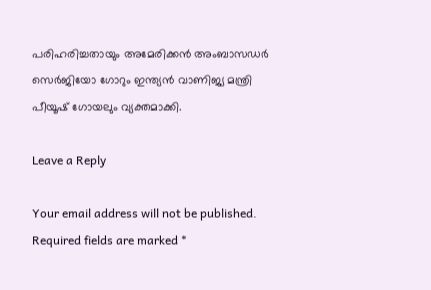പരിഹരിച്ചതായും അമേരിക്കന്‍ അംബാസഡര്‍ സെര്‍ജിയോ ഗോറും ഇന്ത്യന്‍ വാണിജ്യ മന്ത്രി പീയൂഷ് ഗോയലും വ്യക്തമാക്കി.

Leave a Reply

Your email address will not be published. Required fields are marked *